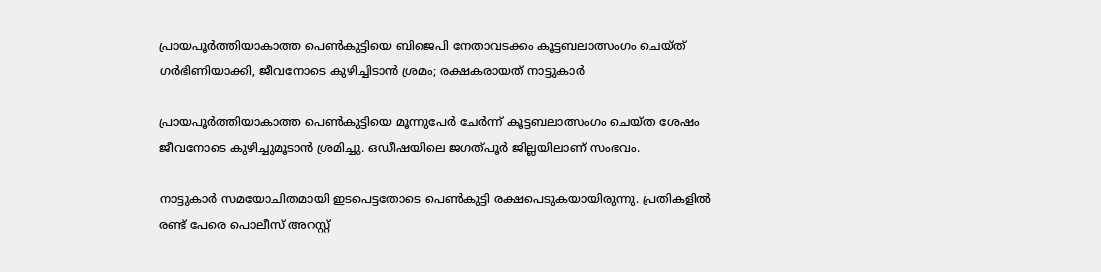പ്രായപൂര്‍ത്തിയാകാത്ത പെണ്‍കുട്ടിയെ ബിജെപി നേതാവടക്കം കൂട്ടബലാത്സംഗം ചെയ്ത് ഗര്‍ഭിണിയാക്കി, ജീവനോടെ കുഴിച്ചിടാന്‍ ശ്രമം; രക്ഷകരായത് നാട്ടുകാർ

പ്രായപൂര്‍ത്തിയാകാത്ത പെണ്‍കുട്ടിയെ മൂന്നുപേര്‍ ചേര്‍ന്ന് കൂട്ടബലാത്സംഗം ചെയ്ത ശേഷം ജീവനോടെ കുഴിച്ചുമൂടാന്‍ ശ്രമിച്ചു. ഒഡീഷയിലെ ജഗത്പൂര്‍ ജില്ലയിലാണ് സംഭവം.

നാട്ടുകാർ സമയോചിതമായി ഇടപെട്ടതോടെ പെൺകുട്ടി രക്ഷപെടുകയായിരുന്നു. പ്രതികളില്‍ രണ്ട് പേരെ പൊലീസ് അറസ്റ്റ്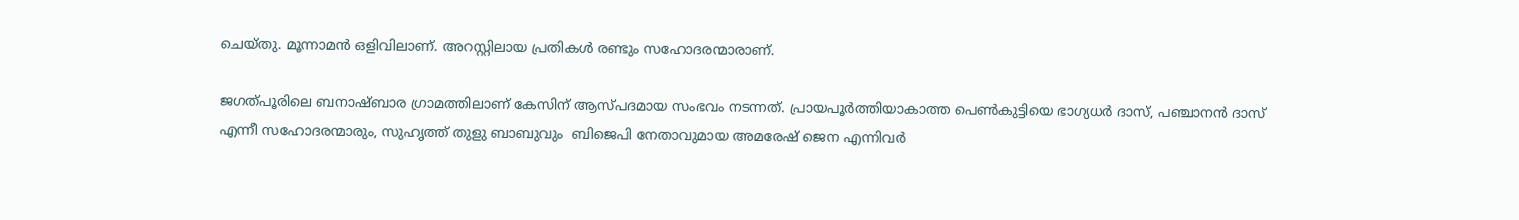ചെയ്തു. മൂന്നാമന്‍ ഒളിവിലാണ്. അറസ്റ്റിലായ പ്രതികള്‍ രണ്ടും സഹോദരന്മാരാണ്.

ജഗത്പൂരിലെ ബനാഷ്ബാര ഗ്രാമത്തിലാണ് കേസിന് ആസ്പദമായ സംഭവം നടന്നത്. പ്രായപൂര്‍ത്തിയാകാത്ത പെണ്‍കുട്ടിയെ ഭാഗ്യധര്‍ ദാസ്, പഞ്ചാനന്‍ ദാസ് എന്നീ സഹോദരന്മാരും, സുഹൃത്ത് തുളു ബാബുവും  ബിജെപി നേതാവുമായ അമരേഷ് ജെന എന്നിവര്‍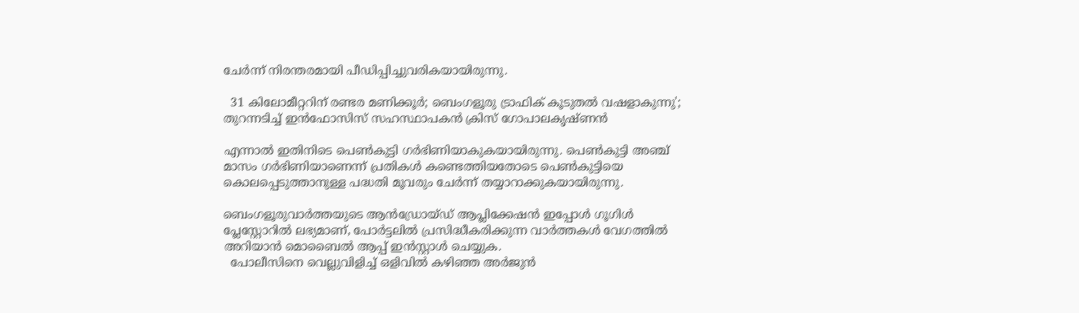ചേര്‍ന്ന് നിരന്തരമായി പീഡിപ്പിച്ചുവരികയായിരുന്നു.

  31 കിലോമീറ്ററിന് രണ്ടര മണിക്കൂർ; ബെംഗളൂരു ട്രാഫിക് കൂടുതൽ വഷളാകുന്നു'; തുറന്നടിച്ച് ഇൻഫോസിസ് സഹസ്ഥാപകൻ ക്രിസ് ഗോപാലകൃഷ്ണൻ

എന്നാല്‍ ഇതിനിടെ പെണ്‍കുട്ടി ഗര്‍ഭിണിയാകുകയായിരുന്നു. പെണ്‍കുട്ടി അഞ്ച് മാസം ഗര്‍ഭിണിയാണെന്ന് പ്രതികള്‍ കണ്ടെത്തിയതോടെ പെണ്‍കുട്ടിയെ കൊലപ്പെടുത്താനുള്ള പദ്ധതി മൂവരും ചേര്‍ന്ന് തയ്യാറാക്കുകയായിരുന്നു.

ബെംഗളൂരുവാർത്തയുടെ ആൻഡ്രോയ്ഡ് ആപ്ലിക്കേഷൻ ഇപ്പോൾ ഗൂഗിൾ പ്ലേസ്റ്റോറിൽ ലഭ്യമാണ്, പോർട്ടലിൽ പ്രസിദ്ധീകരിക്കുന്ന വാർത്തകൾ വേഗത്തിൽ അറിയാൻ മൊബൈൽ ആപ്പ് ഇൻസ്റ്റാൾ ചെയ്യുക.
  പോലീസിനെ വെല്ലുവിളിച്ച് ഒളിവിൽ കഴിഞ്ഞ അർജുൻ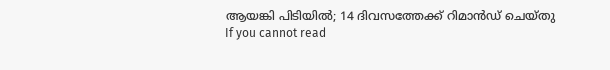ആയങ്കി പിടിയിൽ; 14 ദിവസത്തേക്ക് റിമാൻഡ് ചെയ്തു
If you cannot read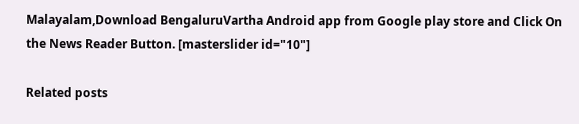Malayalam,Download BengaluruVartha Android app from Google play store and Click On the News Reader Button. [masterslider id="10"]

Related posts